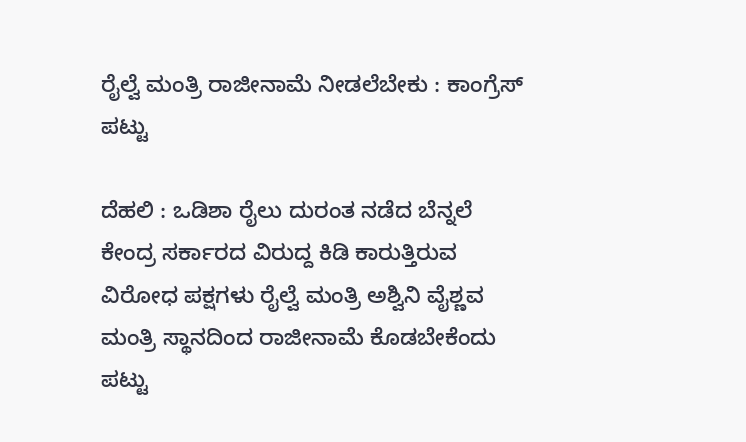ರೈಲ್ವೆ ಮಂತ್ರಿ ರಾಜೀನಾಮೆ ನೀಡಲೆಬೇಕು : ಕಾಂಗ್ರೆಸ್ ಪಟ್ಟು

ದೆಹಲಿ : ಒಡಿಶಾ ರೈಲು ದುರಂತ ನಡೆದ ಬೆನ್ನಲೆ ಕೇಂದ್ರ ಸರ್ಕಾರದ ವಿರುದ್ದ ಕಿಡಿ ಕಾರುತ್ತಿರುವ ವಿರೋಧ ಪಕ್ಷಗಳು ರೈಲ್ವೆ ಮಂತ್ರಿ ಅಶ್ವಿನಿ ವೈಶ್ಣವ ಮಂತ್ರಿ ಸ್ಥಾನದಿಂದ ರಾಜೀನಾಮೆ ಕೊಡಬೇಕೆಂದು ಪಟ್ಟು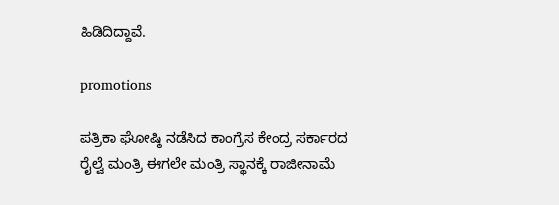ಹಿಡಿದಿದ್ದಾವೆ.

promotions

ಪತ್ರಿಕಾ ಘೋಷ್ಠಿ ನಡೆಸಿದ ಕಾಂಗ್ರೆಸ ಕೇಂದ್ರ ಸರ್ಕಾರದ ರೈಲ್ವೆ ಮಂತ್ರಿ ಈಗಲೇ ಮಂತ್ರಿ ಸ್ಥಾನಕ್ಕೆ ರಾಜೀನಾಮೆ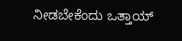ನೀಡಬೇಕೆಂದು ಒತ್ತಾಯ್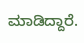ಮಾಡಿದ್ದಾರೆ.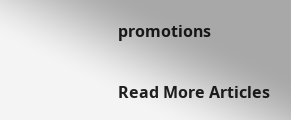promotions

Read More Articles